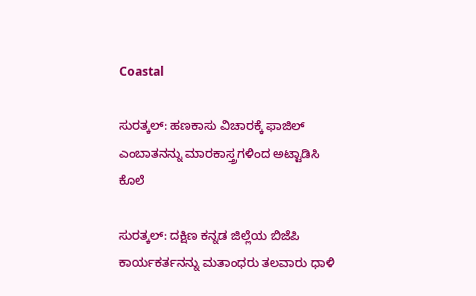Coastal

ಸುರತ್ಕಲ್: ಹಣಕಾಸು ವಿಚಾರಕ್ಕೆ ಫಾಜಿಲ್ ಎಂಬಾತನನ್ನು ಮಾರಕಾಸ್ತ್ರಗಳಿಂದ ಅಟ್ಟಾಡಿಸಿ ಕೊಲೆ

ಸುರತ್ಕಲ್: ದಕ್ಷಿಣ ಕನ್ನಡ ಜಿಲ್ಲೆಯ ಬಿಜೆಪಿ ಕಾರ್ಯಕರ್ತನನ್ನು ಮತಾಂಧರು ತಲವಾರು ಧಾಳಿ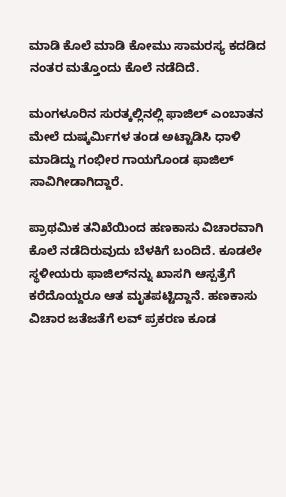ಮಾಡಿ ಕೊಲೆ ಮಾಡಿ ಕೋಮು ಸಾಮರಸ್ಯ ಕದಡಿದ ನಂತರ ಮತ್ತೊಂದು ಕೊಲೆ ನಡೆದಿದೆ.

ಮಂಗಳೂರಿನ ಸುರತ್ಕಲ್ಲಿನಲ್ಲಿ ಫಾಜಿಲ್ ಎಂಬಾತನ ಮೇಲೆ ದುಷ್ಕರ್ಮಿಗಳ ತಂಡ ಅಟ್ಟಾಡಿಸಿ ಧಾಳಿ ಮಾಡಿದ್ದು ಗಂಭೀರ ಗಾಯಗೊಂಡ ಫಾಜಿಲ್ ಸಾವಿಗೀಡಾಗಿದ್ದಾರೆ.

ಪ್ರಾಥಮಿಕ ತನಿಖೆಯಿಂದ ಹಣಕಾಸು ವಿಚಾರವಾಗಿ ಕೊಲೆ ನಡೆದಿರುವುದು ಬೆಳಕಿಗೆ ಬಂದಿದೆ. ಕೂಡಲೇ ಸ್ಥಳೀಯರು ಫಾಜಿಲ್‌ನನ್ನು ಖಾಸಗಿ ಆಸ್ಪತ್ರೆಗೆ ಕರೆದೊಯ್ದರೂ ಆತ ಮೃತಪಟ್ಟಿದ್ದಾನೆ. ಹಣಕಾಸು ವಿಚಾರ ಜತೆಜತೆಗೆ ಲವ್ ಪ್ರಕರಣ ಕೂಡ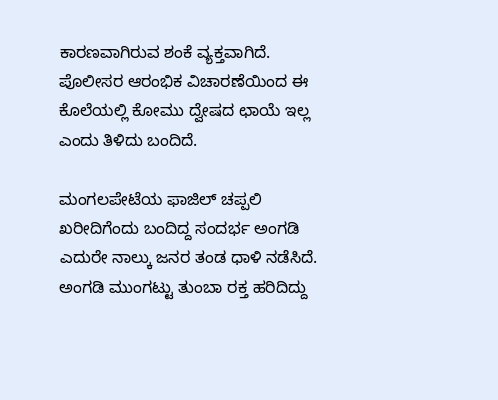ಕಾರಣವಾಗಿರುವ ಶಂಕೆ ವ್ಯಕ್ತವಾಗಿದೆ. ಪೊಲೀಸರ ಆರಂಭಿಕ ವಿಚಾರಣೆಯಿಂದ ಈ ಕೊಲೆಯಲ್ಲಿ ಕೋಮು ದ್ವೇಷದ ಛಾಯೆ ಇಲ್ಲ ಎಂದು ತಿಳಿದು ಬಂದಿದೆ.

ಮಂಗಲಪೇಟೆಯ ಫಾಜಿಲ್ ಚಪ್ಪಲಿ ಖರೀದಿಗೆಂದು ಬಂದಿದ್ದ ಸಂದರ್ಭ ಅಂಗಡಿ ಎದುರೇ ನಾಲ್ಕು ಜನರ ತಂಡ ಧಾಳಿ ನಡೆಸಿದೆ. ಅಂಗಡಿ ಮುಂಗಟ್ಟು ತುಂಬಾ ರಕ್ತ ಹರಿದಿದ್ದು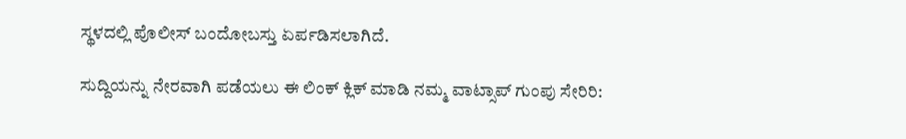ಸ್ಥಳದಲ್ಲಿ ಪೊಲೀಸ್ ಬಂದೋಬಸ್ತು ಏರ್ಪಡಿಸಲಾಗಿದೆ.

ಸುದ್ದಿಯನ್ನು ನೇರವಾಗಿ ಪಡೆಯಲು ಈ ಲಿಂಕ್ ಕ್ಲಿಕ್ ಮಾಡಿ ನಮ್ಮ ವಾಟ್ಸಾಪ್ ಗುಂಪು ಸೇರಿರಿ: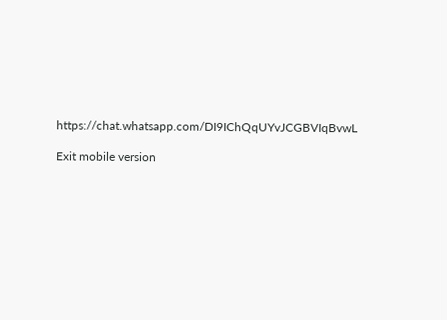https://chat.whatsapp.com/DI9IChQqUYvJCGBVIqBvwL

Exit mobile version